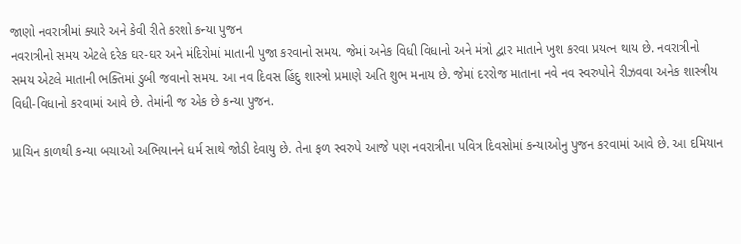જાણો નવરાત્રીમાં ક્યારે અને કેવી રીતે કરશો કન્યા પુજન
નવરાત્રીનો સમય એટલે દરેક ઘર-ઘર અને મંદિરોમાં માતાની પુજા કરવાનો સમય. જેમાં અનેક વિધી વિધાનો અને મંત્રો દ્વાર માતાને ખુશ કરવા પ્રયત્ન થાય છે. નવરાત્રીનો સમય એટલે માતાની ભક્તિમાં ડુબી જવાનો સમય. આ નવ દિવસ હિંદુ શાસ્ત્રો પ્રમાણે અતિ શુભ મનાય છે. જેમાં દરરોજ માતાના નવે નવ સ્વરુપોને રીઝવવા અનેક શાસ્ત્રીય વિધી-વિધાનો કરવામાં આવે છે. તેમાંની જ એક છે કન્યા પુજન.

પ્રાચિન કાળથી કન્યા બચાઓ અભિયાનને ધર્મ સાથે જોડી દેવાયુ છે. તેના ફળ સ્વરુપે આજે પણ નવરાત્રીના પવિત્ર દિવસોમાં કન્યાઓનુ પુજન કરવામાં આવે છે. આ દમિયાન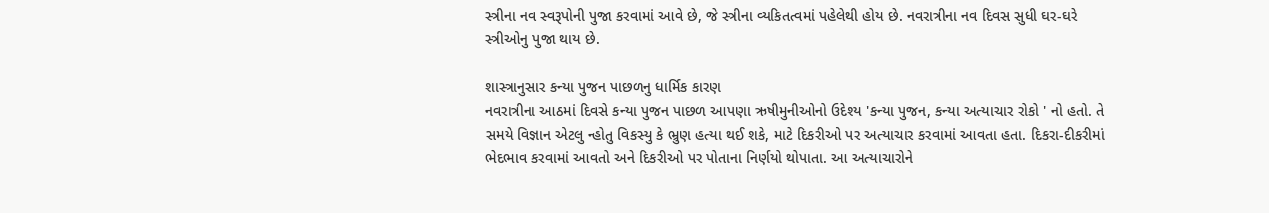સ્ત્રીના નવ સ્વરૂપોની પુજા કરવામાં આવે છે, જે સ્ત્રીના વ્યકિતત્વમાં પહેલેથી હોય છે. નવરાત્રીના નવ દિવસ સુધી ઘર-ઘરે સ્ત્રીઓનુ પુજા થાય છે.

શાસ્ત્રાનુસાર કન્યા પુજન પાછળનુ ધાર્મિક કારણ
નવરાત્રીના આઠમાં દિવસે કન્યા પુજન પાછળ આપણા ઋષીમુનીઓનો ઉદેશ્ય 'કન્યા પુજન, કન્યા અત્યાચાર રોકો ' નો હતો. તે સમયે વિજ્ઞાન એટલુ ન્હોતુ વિકસ્યુ કે ભ્રુણ હત્યા થઈ શકે, માટે દિકરીઓ પર અત્યાચાર કરવામાં આવતા હતા. દિકરા-દીકરીમાં ભેદભાવ કરવામાં આવતો અને દિકરીઓ પર પોતાના નિર્ણયો થોપાતા. આ અત્યાચારોને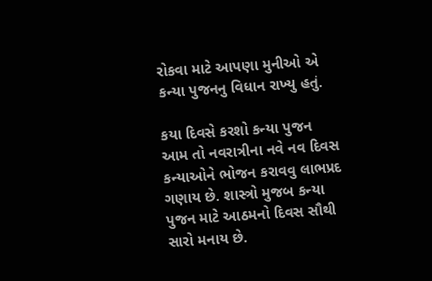રોકવા માટે આપણા મુનીઓ એ કન્યા પુજનનુ વિધાન રાખ્યુ હતું.

કયા દિવસે કરશો કન્યા પુજન
આમ તો નવરાત્રીના નવે નવ દિવસ કન્યાઓને ભોજન કરાવવુ લાભપ્રદ ગણાય છે. શાસ્ત્રો મુજબ કન્યા પુજન માટે આઠમનો દિવસ સૌથી સારો મનાય છે.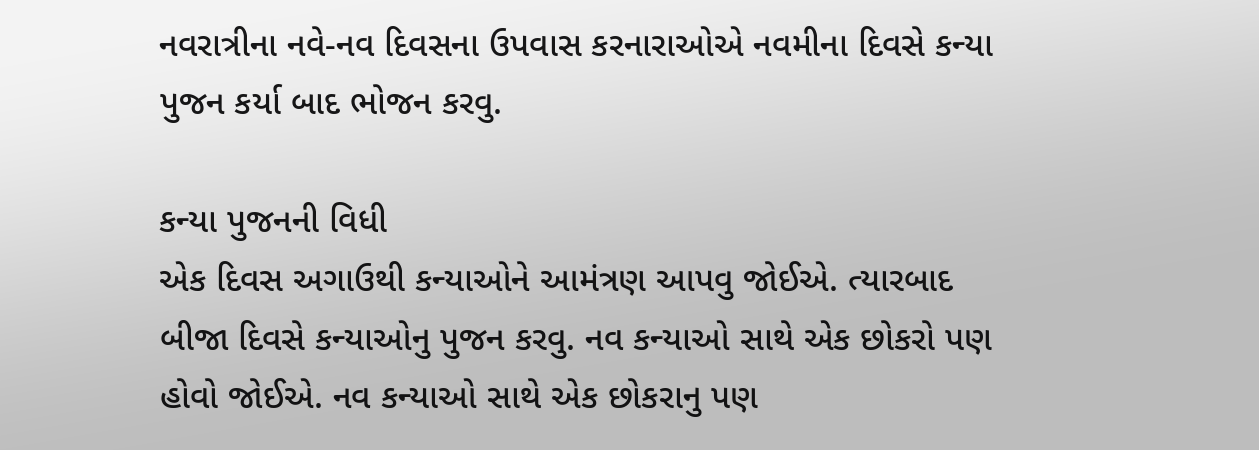નવરાત્રીના નવે-નવ દિવસના ઉપવાસ કરનારાઓએ નવમીના દિવસે કન્યા પુજન કર્યા બાદ ભોજન કરવુ.

કન્યા પુજનની વિધી
એક દિવસ અગાઉથી કન્યાઓને આમંત્રણ આપવુ જોઈએ. ત્યારબાદ બીજા દિવસે કન્યાઓનુ પુજન કરવુ. નવ કન્યાઓ સાથે એક છોકરો પણ હોવો જોઈએ. નવ કન્યાઓ સાથે એક છોકરાનુ પણ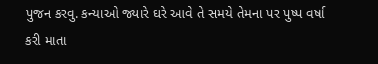પુજન કરવુ. કન્યાઓ જ્યારે ઘરે આવે તે સમયે તેમના પર પુષ્પ વર્ષા કરી માતા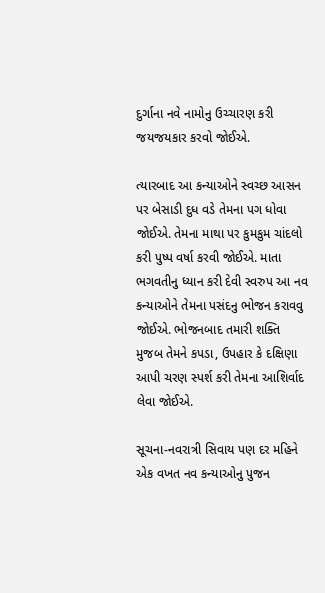દુર્ગાના નવે નામોનુ ઉચ્ચારણ કરી જયજયકાર કરવો જોઈએ.

ત્યારબાદ આ કન્યાઓને સ્વચ્છ આસન પર બેસાડી દુધ વડે તેમના પગ ધોવા જોઈએ. તેમના માથા પર કુમકુમ ચાંદલો કરી પુષ્પ વર્ષા કરવી જોઈએ. માતા ભગવતીનુ ધ્યાન કરી દેવી સ્વરુપ આ નવ કન્યાઓને તેમના પસંદનુ ભોજન કરાવવુ જોઈએ. ભોજનબાદ તમારી શક્તિ મુજબ તેમને કપડા, ઉપહાર કે દક્ષિણા આપી ચરણ સ્પર્શ કરી તેમના આશિર્વાદ લેવા જોઈએ.

સૂચના-નવરાત્રી સિવાય પણ દર મહિને એક વખત નવ કન્યાઓનુ પુજન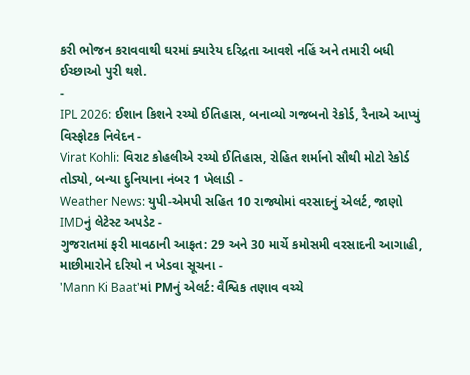કરી ભોજન કરાવવાથી ઘરમાં ક્યારેય દરિદ્રતા આવશે નહિં અને તમારી બધી ઈચ્છાઓ પુરી થશે.
-
IPL 2026: ઈશાન કિશને રચ્યો ઈતિહાસ, બનાવ્યો ગજબનો રેકોર્ડ, રૈનાએ આપ્યું વિસ્ફોટક નિવેદન -
Virat Kohli: વિરાટ કોહલીએ રચ્યો ઈતિહાસ, રોહિત શર્માનો સૌથી મોટો રેકોર્ડ તોડ્યો, બન્યા દુનિયાના નંબર 1 ખેલાડી -
Weather News: યુપી-એમપી સહિત 10 રાજ્યોમાં વરસાદનું એલર્ટ, જાણો IMDનું લેટેસ્ટ અપડેટ -
ગુજરાતમાં ફરી માવઠાની આફત: 29 અને 30 માર્ચે કમોસમી વરસાદની આગાહી, માછીમારોને દરિયો ન ખેડવા સૂચના -
'Mann Ki Baat'માં PMનું એલર્ટ: વૈશ્વિક તણાવ વચ્ચે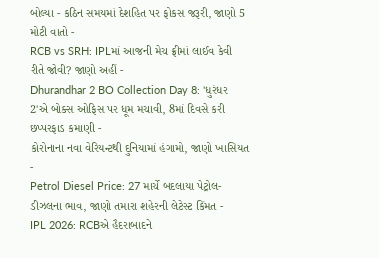બોલ્યા - કઠિન સમયમાં દેશહિત પર ફોકસ જરૂરી, જાણો 5 મોટી વાતો -
RCB vs SRH: IPLમાં આજની મેચ ફ્રીમાં લાઈવ કેવી રીતે જોવી? જાણો અહીં -
Dhurandhar 2 BO Collection Day 8: 'ધુરંધર 2'એ બોક્સ ઓફિસ પર ધૂમ મચાવી, 8માં દિવસે કરી છપ્પરફાડ કમાણી -
કોરોનાના નવા વેરિયન્ટથી દુનિયામાં હંગામો, જાણો ખાસિયત -
Petrol Diesel Price: 27 માર્ચે બદલાયા પેટ્રોલ-ડીઝલના ભાવ, જાણો તમારા શહેરની લેટેસ્ટ કિંમત -
IPL 2026: RCBએ હૈદરાબાદને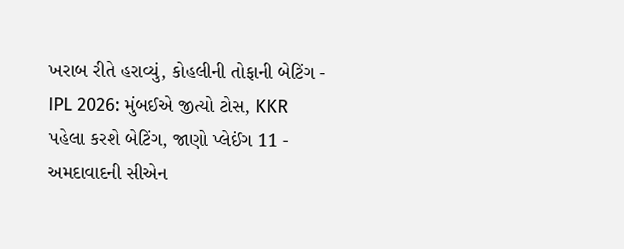ખરાબ રીતે હરાવ્યું, કોહલીની તોફાની બેટિંગ -
IPL 2026: મુંબઈએ જીત્યો ટોસ, KKR પહેલા કરશે બેટિંગ, જાણો પ્લેઈંગ 11 -
અમદાવાદની સીએન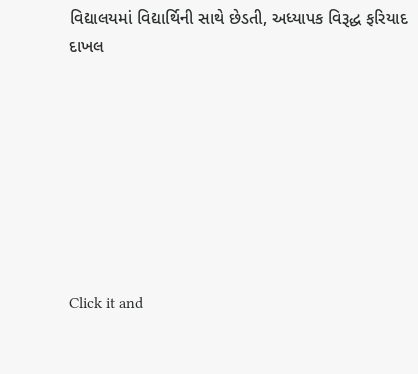વિદ્યાલયમાં વિદ્યાર્થિની સાથે છેડતી, અધ્યાપક વિરૂદ્ધ ફરિયાદ દાખલ








Click it and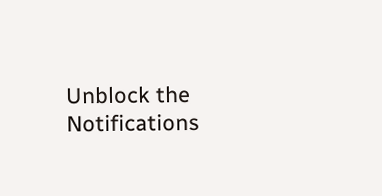Unblock the Notifications